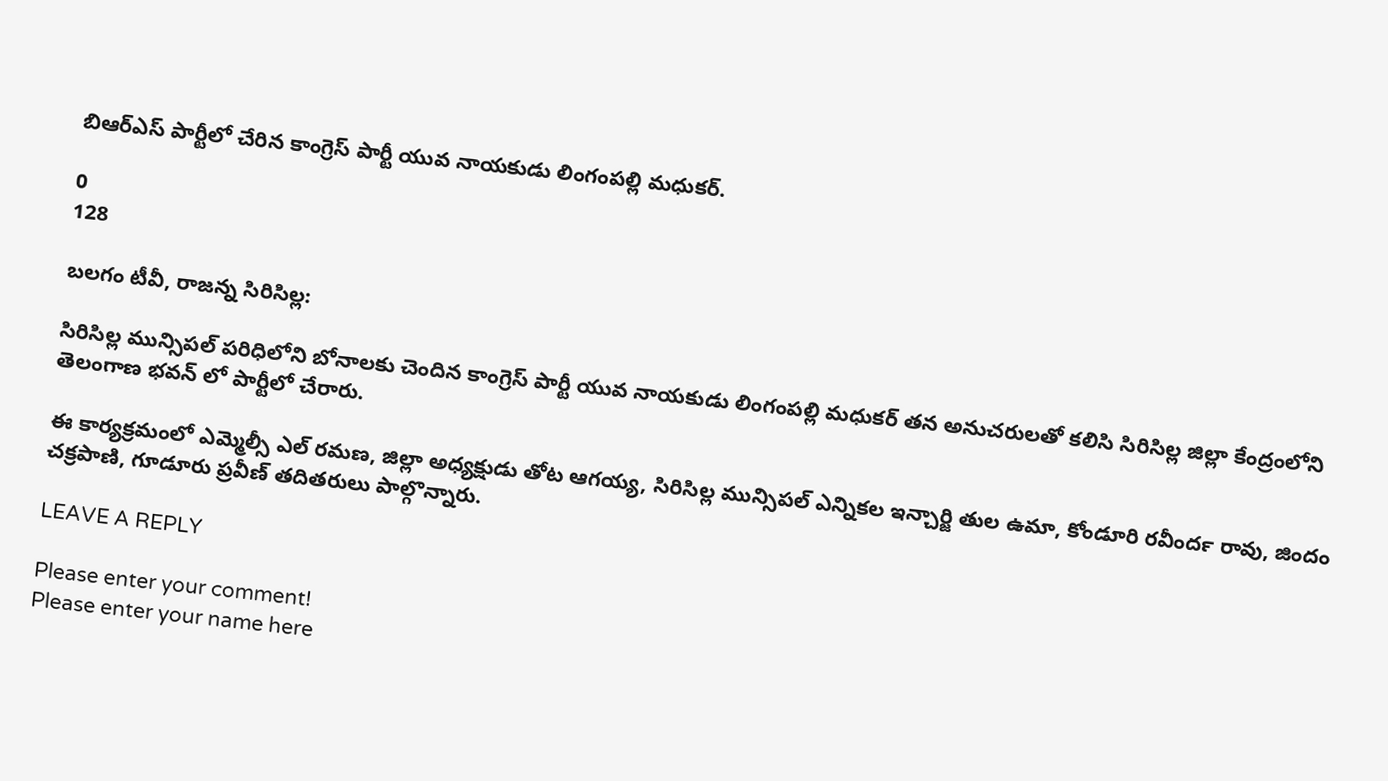బిఆర్ఎస్ పార్టీలో చేరిన కాంగ్రెస్ పార్టీ యువ నాయకుడు లింగంపల్లి మధుకర్.

0
128

బలగం టీవీ, రాజన్న సిరిసిల్ల:

సిరిసిల్ల మున్సిపల్ పరిధిలోని బోనాలకు చెందిన కాంగ్రెస్ పార్టీ యువ నాయకుడు లింగంపల్లి మధుకర్ తన అనుచరులతో కలిసి సిరిసిల్ల జిల్లా కేంద్రంలోని తెలంగాణ భవన్ లో పార్టీలో చేరారు.

ఈ కార్యక్రమంలో ఎమ్మెల్సీ ఎల్ రమణ, జిల్లా అధ్యక్షుడు తోట ఆగయ్య, సిరిసిల్ల మున్సిపల్ ఎన్నికల ఇన్చార్జి తుల ఉమా, కోండూరి రవీందర్‍ రావు, జిందం చక్రపాణి, గూడూరు ప్రవీణ్ తదితరులు పాల్గొన్నారు.

LEAVE A REPLY

Please enter your comment!
Please enter your name here